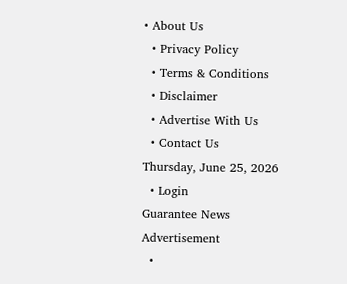• About Us
  • Privacy Policy
  • Terms & Conditions
  • Disclaimer
  • Advertise With Us
  • Contact Us
Thursday, June 25, 2026
  • Login
Guarantee News
Advertisement
  •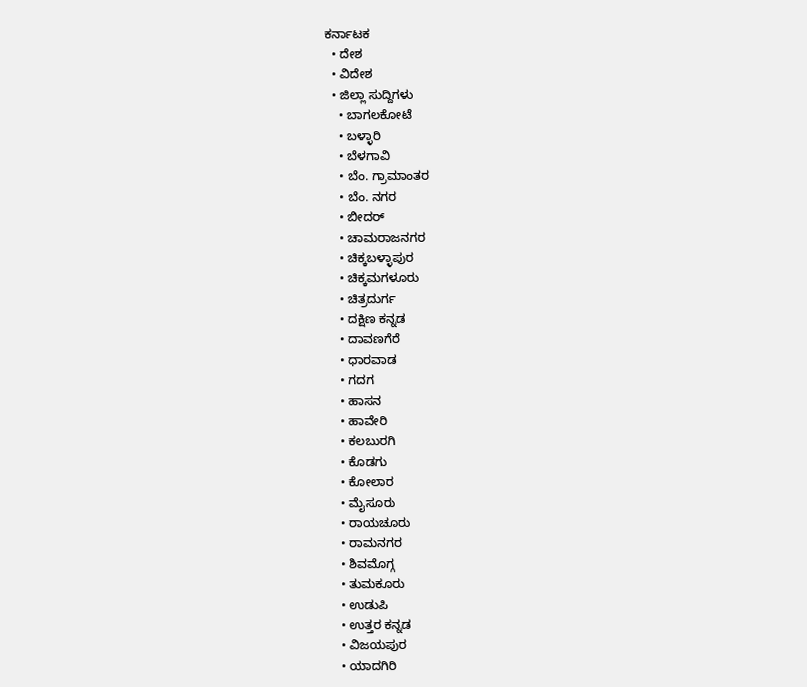ಕರ್ನಾಟಕ
  • ದೇಶ
  • ವಿದೇಶ
  • ಜಿಲ್ಲಾ ಸುದ್ದಿಗಳು
    • ಬಾಗಲಕೋಟೆ
    • ಬಳ್ಳಾರಿ
    • ಬೆಳಗಾವಿ
    • ಬೆಂ. ಗ್ರಾಮಾಂತರ
    • ಬೆಂ. ನಗರ
    • ಬೀದರ್
    • ಚಾಮರಾಜನಗರ
    • ಚಿಕ್ಕಬಳ್ಳಾಪುರ
    • ಚಿಕ್ಕಮಗಳೂರು
    • ಚಿತ್ರದುರ್ಗ
    • ದಕ್ಷಿಣ ಕನ್ನಡ
    • ದಾವಣಗೆರೆ
    • ಧಾರವಾಡ
    • ಗದಗ
    • ಹಾಸನ
    • ಹಾವೇರಿ
    • ಕಲಬುರಗಿ
    • ಕೊಡಗು
    • ಕೋಲಾರ
    • ಮೈಸೂರು
    • ರಾಯಚೂರು
    • ರಾಮನಗರ
    • ಶಿವಮೊಗ್ಗ
    • ತುಮಕೂರು
    • ಉಡುಪಿ
    • ಉತ್ತರ ಕನ್ನಡ
    • ವಿಜಯಪುರ
    • ಯಾದಗಿರಿ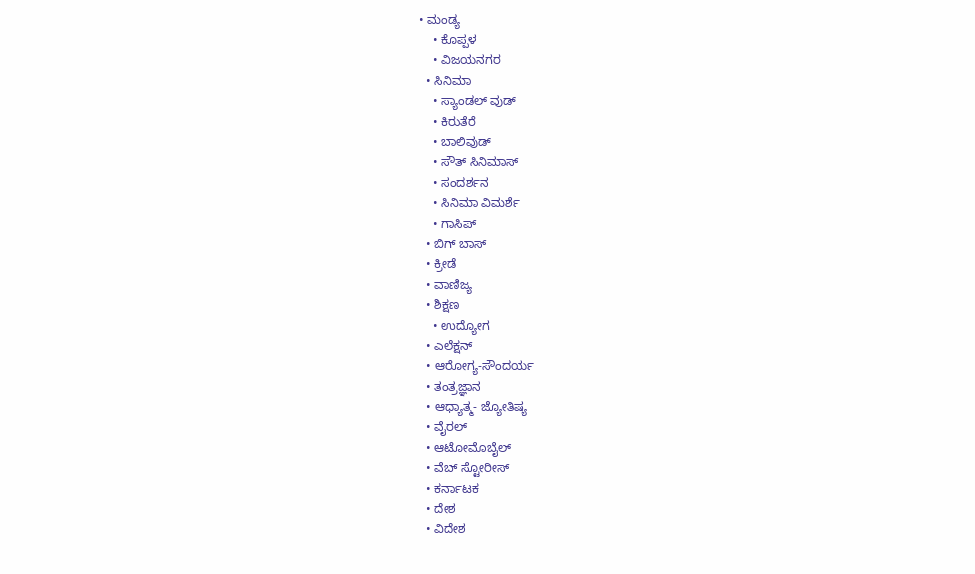• ಮಂಡ್ಯ
    • ಕೊಪ್ಪಳ
    • ವಿಜಯನಗರ
  • ಸಿನಿಮಾ
    • ಸ್ಯಾಂಡಲ್ ವುಡ್
    • ಕಿರುತೆರೆ
    • ಬಾಲಿವುಡ್
    • ಸೌತ್ ಸಿನಿಮಾಸ್
    • ಸಂದರ್ಶನ
    • ಸಿನಿಮಾ ವಿಮರ್ಶೆ
    • ಗಾಸಿಪ್
  • ಬಿಗ್ ಬಾಸ್
  • ಕ್ರೀಡೆ
  • ವಾಣಿಜ್ಯ
  • ಶಿಕ್ಷಣ
    • ಉದ್ಯೋಗ
  • ಎಲೆಕ್ಷನ್
  • ಆರೋಗ್ಯ-ಸೌಂದರ್ಯ
  • ತಂತ್ರಜ್ಞಾನ
  • ಆಧ್ಯಾತ್ಮ- ಜ್ಯೋತಿಷ್ಯ
  • ವೈರಲ್
  • ಆಟೋಮೊಬೈಲ್
  • ವೆಬ್ ಸ್ಟೋರೀಸ್
  • ಕರ್ನಾಟಕ
  • ದೇಶ
  • ವಿದೇಶ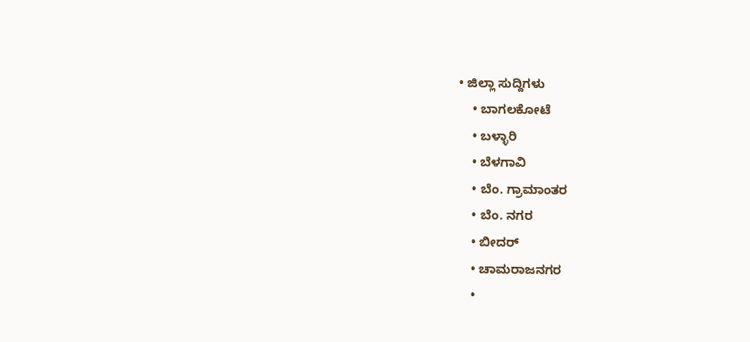• ಜಿಲ್ಲಾ ಸುದ್ದಿಗಳು
    • ಬಾಗಲಕೋಟೆ
    • ಬಳ್ಳಾರಿ
    • ಬೆಳಗಾವಿ
    • ಬೆಂ. ಗ್ರಾಮಾಂತರ
    • ಬೆಂ. ನಗರ
    • ಬೀದರ್
    • ಚಾಮರಾಜನಗರ
    •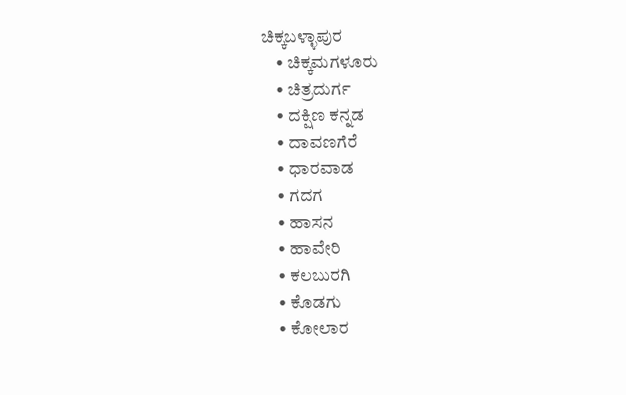ಚಿಕ್ಕಬಳ್ಳಾಪುರ
    • ಚಿಕ್ಕಮಗಳೂರು
    • ಚಿತ್ರದುರ್ಗ
    • ದಕ್ಷಿಣ ಕನ್ನಡ
    • ದಾವಣಗೆರೆ
    • ಧಾರವಾಡ
    • ಗದಗ
    • ಹಾಸನ
    • ಹಾವೇರಿ
    • ಕಲಬುರಗಿ
    • ಕೊಡಗು
    • ಕೋಲಾರ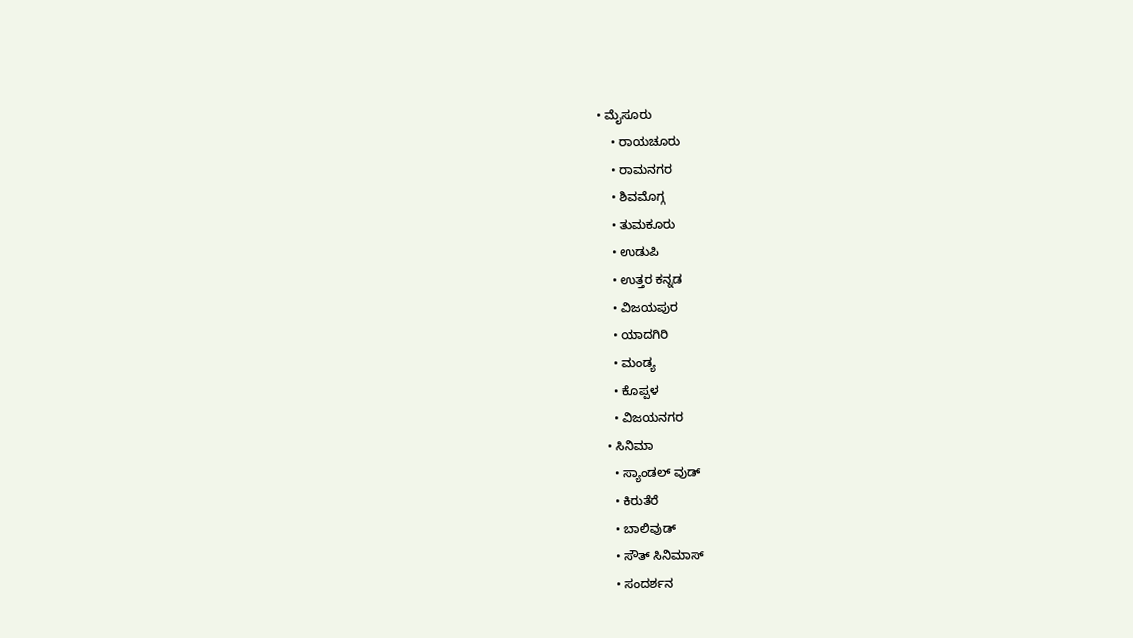• ಮೈಸೂರು
    • ರಾಯಚೂರು
    • ರಾಮನಗರ
    • ಶಿವಮೊಗ್ಗ
    • ತುಮಕೂರು
    • ಉಡುಪಿ
    • ಉತ್ತರ ಕನ್ನಡ
    • ವಿಜಯಪುರ
    • ಯಾದಗಿರಿ
    • ಮಂಡ್ಯ
    • ಕೊಪ್ಪಳ
    • ವಿಜಯನಗರ
  • ಸಿನಿಮಾ
    • ಸ್ಯಾಂಡಲ್ ವುಡ್
    • ಕಿರುತೆರೆ
    • ಬಾಲಿವುಡ್
    • ಸೌತ್ ಸಿನಿಮಾಸ್
    • ಸಂದರ್ಶನ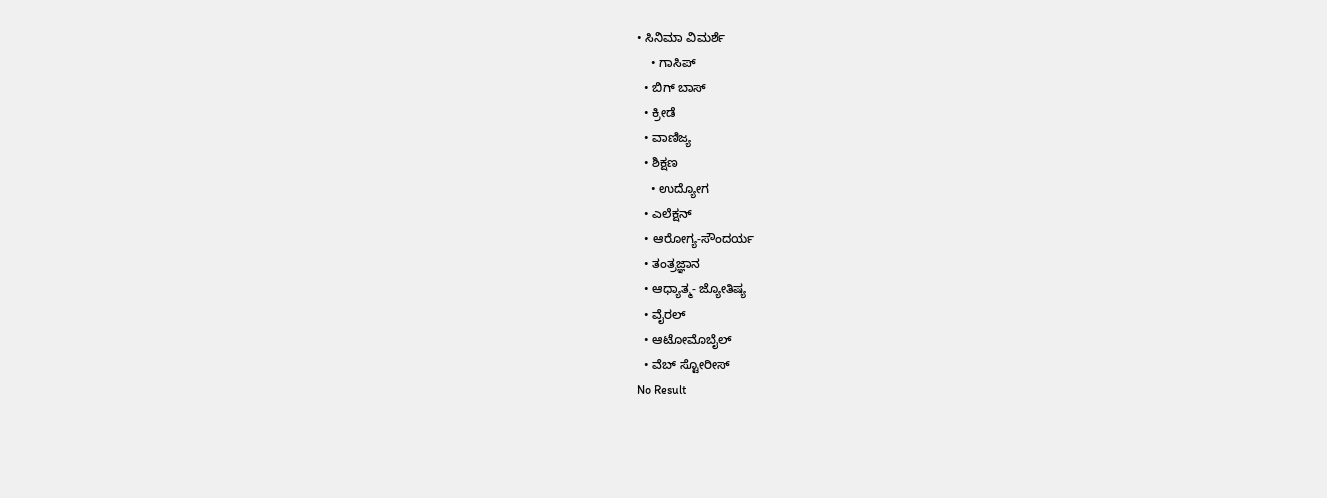• ಸಿನಿಮಾ ವಿಮರ್ಶೆ
    • ಗಾಸಿಪ್
  • ಬಿಗ್ ಬಾಸ್
  • ಕ್ರೀಡೆ
  • ವಾಣಿಜ್ಯ
  • ಶಿಕ್ಷಣ
    • ಉದ್ಯೋಗ
  • ಎಲೆಕ್ಷನ್
  • ಆರೋಗ್ಯ-ಸೌಂದರ್ಯ
  • ತಂತ್ರಜ್ಞಾನ
  • ಆಧ್ಯಾತ್ಮ- ಜ್ಯೋತಿಷ್ಯ
  • ವೈರಲ್
  • ಆಟೋಮೊಬೈಲ್
  • ವೆಬ್ ಸ್ಟೋರೀಸ್
No Result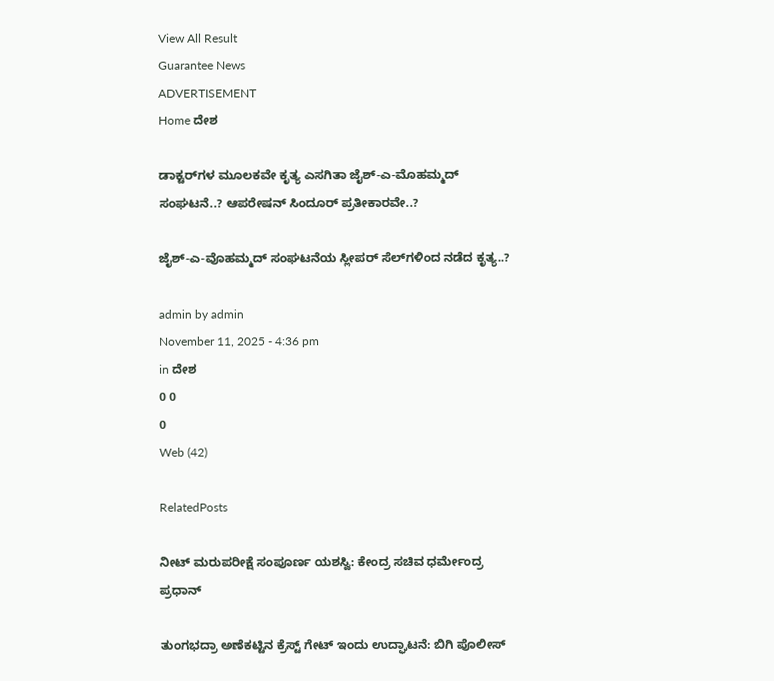View All Result
Guarantee News
ADVERTISEMENT
Home ದೇಶ

ಡಾಕ್ಟರ್‌‌‌‌ಗಳ ಮೂಲಕವೇ ಕೃತ್ಯ ಎಸಗಿತಾ ಜೈಶ್-ಎ-ಮೊಹಮ್ಮದ್ ಸಂಘಟನೆ..? ಆಪರೇಷನ್‌ ಸಿಂದೂರ್ ಪ್ರತೀಕಾರವೇ..?

ಜೈಶ್‌-ಎ-ವೊಹಮ್ಮದ್‌‌ ಸಂಘಟನೆಯ ಸ್ಲೀಪರ್‌‌‌ ಸೆಲ್‌‌‌ಗಳಿಂದ ನಡೆದ ಕೃತ್ಯ..?

admin by admin
November 11, 2025 - 4:36 pm
in ದೇಶ
0 0
0
Web (42)

RelatedPosts

ನೀಟ್ ಮರುಪರೀಕ್ಷೆ ಸಂಪೂರ್ಣ ಯಶಸ್ವಿ: ಕೇಂದ್ರ ಸಚಿವ ಧರ್ಮೇಂದ್ರ ಪ್ರಧಾನ್

ತುಂಗಭದ್ರಾ ಅಣೆಕಟ್ಟಿನ ಕ್ರೆಸ್ಟ್ ಗೇಟ್ ಇಂದು ಉದ್ಘಾಟನೆ: ಬಿಗಿ ಪೊಲೀಸ್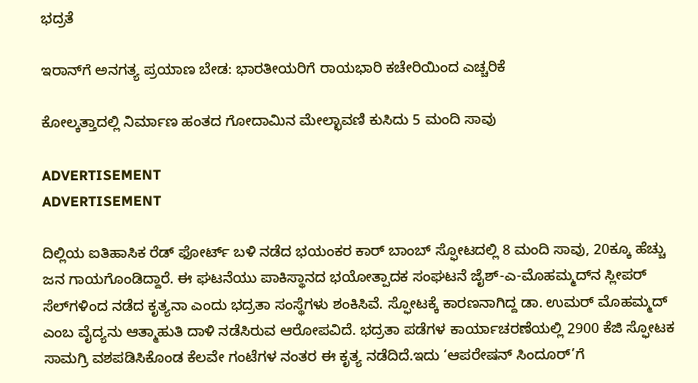ಭದ್ರತೆ

ಇರಾನ್‌ಗೆ ಅನಗತ್ಯ ಪ್ರಯಾಣ ಬೇಡ: ಭಾರತೀಯರಿಗೆ ರಾಯಭಾರಿ ಕಚೇರಿಯಿಂದ ಎಚ್ಚರಿಕೆ

ಕೋಲ್ಕತ್ತಾದಲ್ಲಿ ನಿರ್ಮಾಣ ಹಂತದ ಗೋದಾಮಿನ ಮೇಲ್ಛಾವಣಿ ಕುಸಿದು 5 ಮಂದಿ ಸಾವು

ADVERTISEMENT
ADVERTISEMENT

ದಿಲ್ಲಿಯ ಐತಿಹಾಸಿಕ ರೆಡ್ ಫೋರ್ಟ್ ಬಳಿ ನಡೆದ ಭಯಂಕರ ಕಾರ್ ಬಾಂಬ್ ಸ್ಫೋಟದಲ್ಲಿ 8 ಮಂದಿ ಸಾವು, 20ಕ್ಕೂ ಹೆಚ್ಚು ಜನ ಗಾಯಗೊಂಡಿದ್ದಾರೆ. ಈ ಘಟನೆಯು ಪಾಕಿಸ್ಥಾನದ ಭಯೋತ್ಪಾದಕ ಸಂಘಟನೆ ಜೈಶ್-ಎ-ಮೊಹಮ್ಮದ್‌‌‌ನ ಸ್ಲೀಪರ್ ಸೆಲ್‌ಗಳಿಂದ ನಡೆದ ಕೃತ್ಯನಾ ಎಂದು ಭದ್ರತಾ ಸಂಸ್ಥೆಗಳು ಶಂಕಿಸಿವೆ. ಸ್ಫೋಟಕ್ಕೆ ಕಾರಣನಾಗಿದ್ದ ಡಾ. ಉಮರ್ ಮೊಹಮ್ಮದ್ ಎಂಬ ವೈದ್ಯನು ಆತ್ಮಾಹುತಿ ದಾಳಿ ನಡೆಸಿರುವ ಆರೋಪವಿದೆ. ಭದ್ರತಾ ಪಡೆಗಳ ಕಾರ್ಯಾಚರಣೆಯಲ್ಲಿ 2900 ಕೆಜಿ ಸ್ಫೋಟಕ ಸಾಮಗ್ರಿ ವಶಪಡಿಸಿಕೊಂಡ ಕೆಲವೇ ಗಂಟೆಗಳ ನಂತರ ಈ ಕೃತ್ಯ ನಡೆದಿದೆ.ಇದು ‘ಆಪರೇಷನ್ ಸಿಂದೂರ್’ಗೆ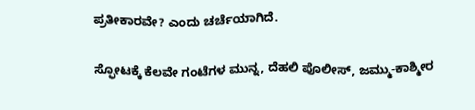ಪ್ರತೀಕಾರವೇ? ಎಂದು ಚರ್ಚೆಯಾಗಿದೆ.

ಸ್ಫೋಟಕ್ಕೆ ಕೆಲವೇ ಗಂಟೆಗಳ ಮುನ್ನ, ದೆಹಲಿ ಪೊಲೀಸ್, ಜಮ್ಮು-ಕಾಶ್ಮೀರ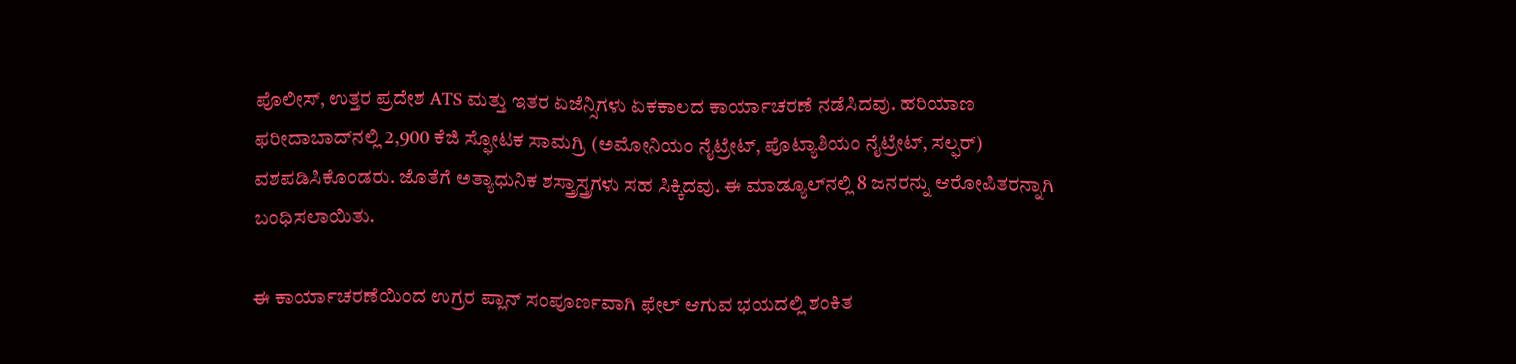ಪೊಲೀಸ್, ಉತ್ತರ ಪ್ರದೇಶ ATS ಮತ್ತು ಇತರ ಏಜೆನ್ಸಿಗಳು ಏಕಕಾಲದ ಕಾರ್ಯಾಚರಣೆ ನಡೆಸಿದವು. ಹರಿಯಾಣ ಫರೀದಾಬಾದ್‌ನಲ್ಲಿ 2,900 ಕೆಜಿ ಸ್ಫೋಟಕ ಸಾಮಗ್ರಿ (ಅಮೋನಿಯಂ ನೈಟ್ರೇಟ್, ಪೊಟ್ಯಾಶಿಯಂ ನೈಟ್ರೇಟ್, ಸಲ್ಫರ್) ವಶಪಡಿಸಿಕೊಂಡರು. ಜೊತೆಗೆ ಅತ್ಯಾಧುನಿಕ ಶಸ್ತ್ರಾಸ್ತ್ರಗಳು ಸಹ ಸಿಕ್ಕಿದವು. ಈ ಮಾಡ್ಯೂಲ್‌ನಲ್ಲಿ 8 ಜನರನ್ನು ಆರೋಪಿತರನ್ನಾಗಿ ಬಂಧಿಸಲಾಯಿತು.

ಈ ಕಾರ್ಯಾಚರಣೆಯಿಂದ ಉಗ್ರರ ಪ್ಲಾನ್ ಸಂಪೂರ್ಣವಾಗಿ ಫೇಲ್ ಆಗುವ ಭಯದಲ್ಲಿ ಶಂಕಿತ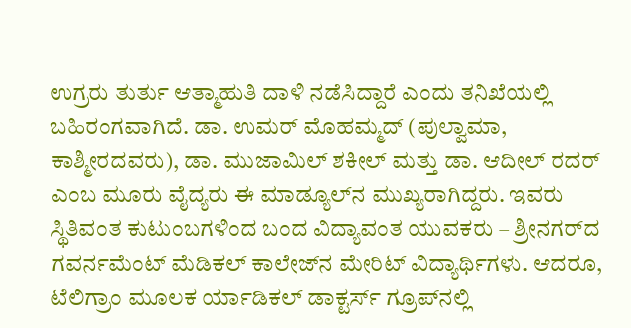ಉಗ್ರರು ತುರ್ತು ಆತ್ಮಾಹುತಿ ದಾಳಿ ನಡೆಸಿದ್ದಾರೆ ಎಂದು ತನಿಖೆಯಲ್ಲಿ ಬಹಿರಂಗವಾಗಿದೆ. ಡಾ. ಉಮರ್ ಮೊಹಮ್ಮದ್ (ಪುಲ್ವಾಮಾ, ಕಾಶ್ಮೀರದವರು), ಡಾ. ಮುಜಾಮಿಲ್ ಶಕೀಲ್ ಮತ್ತು ಡಾ. ಆದೀಲ್ ರದರ್ ಎಂಬ ಮೂರು ವೈದ್ಯರು ಈ ಮಾಡ್ಯೂಲ್‌ನ ಮುಖ್ಯರಾಗಿದ್ದರು. ಇವರು ಸ್ಥಿತಿವಂತ ಕುಟುಂಬಗಳಿಂದ ಬಂದ ವಿದ್ಯಾವಂತ ಯುವಕರು – ಶ್ರೀನಗರ್‌ದ ಗವರ್ನಮೆಂಟ್ ಮೆಡಿಕಲ್ ಕಾಲೇಜ್‌ನ ಮೇರಿಟ್ ವಿದ್ಯಾರ್ಥಿಗಳು. ಆದರೂ, ಟೆಲಿಗ್ರಾಂ ಮೂಲಕ ರ್ಯಾಡಿಕಲ್ ಡಾಕ್ಟರ್ಸ್ ಗ್ರೂಪ್‌ನಲ್ಲಿ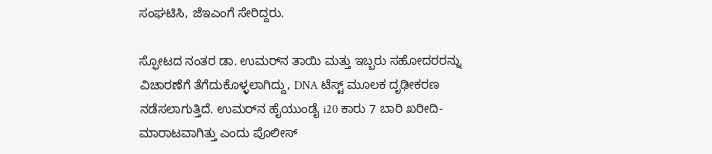ಸಂಘಟಿಸಿ, ಜೆಇಎಂಗೆ ಸೇರಿದ್ದರು.

ಸ್ಫೋಟದ ನಂತರ ಡಾ. ಉಮರ್‌ನ ತಾಯಿ ಮತ್ತು ಇಬ್ಬರು ಸಹೋದರರನ್ನು ವಿಚಾರಣೆಗೆ ತೆಗೆದುಕೊಳ್ಳಲಾಗಿದ್ದು, DNA ಟೆಸ್ಟ್ ಮೂಲಕ ದೃಢೀಕರಣ ನಡೆಸಲಾಗುತ್ತಿದೆ. ಉಮರ್‌ನ ಹೈಯುಂಡೈ i20 ಕಾರು 7 ಬಾರಿ ಖರೀದಿ-ಮಾರಾಟವಾಗಿತ್ತು ಎಂದು ಪೊಲೀಸ್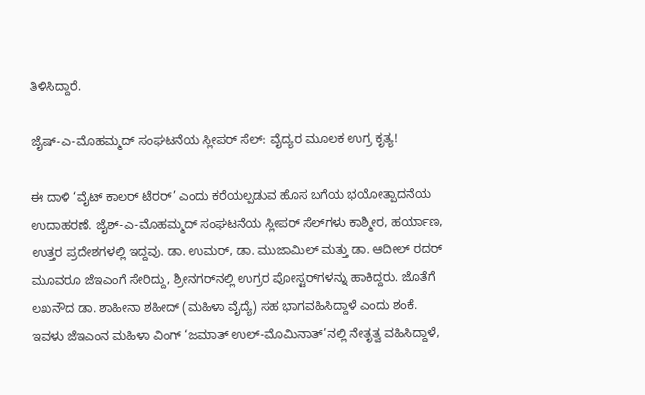ತಿಳಿಸಿದ್ದಾರೆ.

ಜೈಷ್-ಎ-ಮೊಹಮ್ಮದ್ ಸಂಘಟನೆಯ ಸ್ಲೀಪರ್ ಸೆಲ್: ವೈದ್ಯರ ಮೂಲಕ ಉಗ್ರ ಕೃತ್ಯ!

ಈ ದಾಳಿ ‘ವೈಟ್ ಕಾಲರ್ ಟೆರರ್’ ಎಂದು ಕರೆಯಲ್ಪಡುವ ಹೊಸ ಬಗೆಯ ಭಯೋತ್ಪಾದನೆಯ ಉದಾಹರಣೆ. ಜೈಶ್-ಎ-ಮೊಹಮ್ಮದ್ ಸಂಘಟನೆಯ ಸ್ಲೀಪರ್ ಸೆಲ್‌ಗಳು ಕಾಶ್ಮೀರ, ಹರ್ಯಾಣ, ಉತ್ತರ ಪ್ರದೇಶಗಳಲ್ಲಿ ಇದ್ದವು. ಡಾ. ಉಮರ್, ಡಾ. ಮುಜಾಮಿಲ್ ಮತ್ತು ಡಾ. ಆದೀಲ್ ರದರ್ ಮೂವರೂ ಜೆಇಎಂಗೆ ಸೇರಿದ್ದು, ಶ್ರೀನಗರ್‌ನಲ್ಲಿ ಉಗ್ರರ ಪೋಸ್ಟರ್‌ಗಳನ್ನು ಹಾಕಿದ್ದರು. ಜೊತೆಗೆ ಲಖನೌದ ಡಾ. ಶಾಹೀನಾ ಶಹೀದ್ (ಮಹಿಳಾ ವೈದ್ಯೆ) ಸಹ ಭಾಗವಹಿಸಿದ್ದಾಳೆ ಎಂದು ಶಂಕೆ. ಇವಳು ಜೆಇಎಂನ ಮಹಿಳಾ ವಿಂಗ್ ‘ಜಮಾತ್ ಉಲ್-ಮೊಮಿನಾತ್’ನಲ್ಲಿ ನೇತೃತ್ವ ವಹಿಸಿದ್ದಾಳೆ,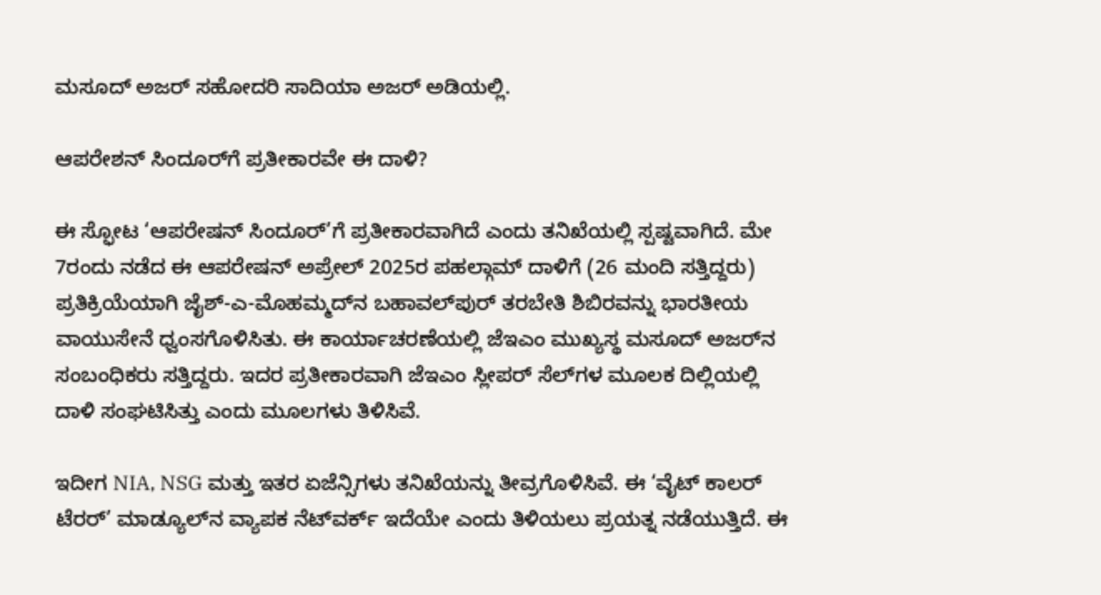ಮಸೂದ್ ಅಜರ್ ಸಹೋದರಿ ಸಾದಿಯಾ ಅಜರ್ ಅಡಿಯಲ್ಲಿ.

ಆಪರೇಶನ್ ಸಿಂದೂರ್‌ಗೆ ಪ್ರತೀಕಾರವೇ ಈ ದಾಳಿ?

ಈ ಸ್ಫೋಟ ‘ಆಪರೇಷನ್ ಸಿಂದೂರ್’ಗೆ ಪ್ರತೀಕಾರವಾಗಿದೆ ಎಂದು ತನಿಖೆಯಲ್ಲಿ ಸ್ಪಷ್ಟವಾಗಿದೆ. ಮೇ 7ರಂದು ನಡೆದ ಈ ಆಪರೇಷನ್ ಅಪ್ರೇಲ್ 2025ರ ಪಹಲ್ಗಾಮ್ ದಾಳಿಗೆ (26 ಮಂದಿ ಸತ್ತಿದ್ದರು) ಪ್ರತಿಕ್ರಿಯೆಯಾಗಿ ಜೈಶ್-ಎ-ಮೊಹಮ್ಮದ್‌ನ ಬಹಾವಲ್‌ಪುರ್ ತರಬೇತಿ ಶಿಬಿರವನ್ನು ಭಾರತೀಯ ವಾಯುಸೇನೆ ಧ್ವಂಸಗೊಳಿಸಿತು. ಈ ಕಾರ್ಯಾಚರಣೆಯಲ್ಲಿ ಜೆಇಎಂ ಮುಖ್ಯಸ್ಥ ಮಸೂದ್ ಅಜರ್‌ನ ಸಂಬಂಧಿಕರು ಸತ್ತಿದ್ದರು. ಇದರ ಪ್ರತೀಕಾರವಾಗಿ ಜೆಇಎಂ ಸ್ಲೀಪರ್ ಸೆಲ್‌ಗಳ ಮೂಲಕ ದಿಲ್ಲಿಯಲ್ಲಿ ದಾಳಿ ಸಂಘಟಿಸಿತ್ತು ಎಂದು ಮೂಲಗಳು ತಿಳಿಸಿವೆ.

ಇದೀಗ NIA, NSG ಮತ್ತು ಇತರ ಏಜೆನ್ಸಿಗಳು ತನಿಖೆಯನ್ನು ತೀವ್ರಗೊಳಿಸಿವೆ. ಈ ‘ವೈಟ್ ಕಾಲರ್ ಟೆರರ್’ ಮಾಡ್ಯೂಲ್‌ನ ವ್ಯಾಪಕ ನೆಟ್‌ವರ್ಕ್ ಇದೆಯೇ ಎಂದು ತಿಳಿಯಲು ಪ್ರಯತ್ನ ನಡೆಯುತ್ತಿದೆ. ಈ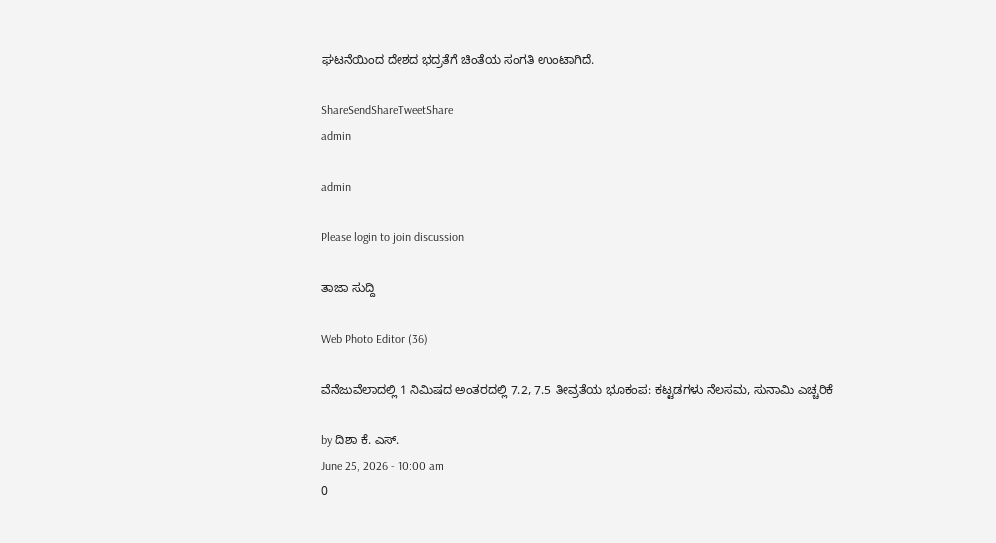ಘಟನೆಯಿಂದ ದೇಶದ ಭದ್ರತೆಗೆ ಚಿಂತೆಯ ಸಂಗತಿ ಉಂಟಾಗಿದೆ.

ShareSendShareTweetShare
admin

admin

Please login to join discussion

ತಾಜಾ ಸುದ್ದಿ

Web Photo Editor (36)

ವೆನೆಜುವೆಲಾದಲ್ಲಿ 1 ನಿಮಿಷದ ಅಂತರದಲ್ಲಿ 7.2, 7.5 ತೀವ್ರತೆಯ ಭೂಕಂಪ: ಕಟ್ಟಡಗಳು ನೆಲಸಮ, ಸುನಾಮಿ ಎಚ್ಚರಿಕೆ

by ದಿಶಾ ಕೆ. ಎಸ್.
June 25, 2026 - 10:00 am
0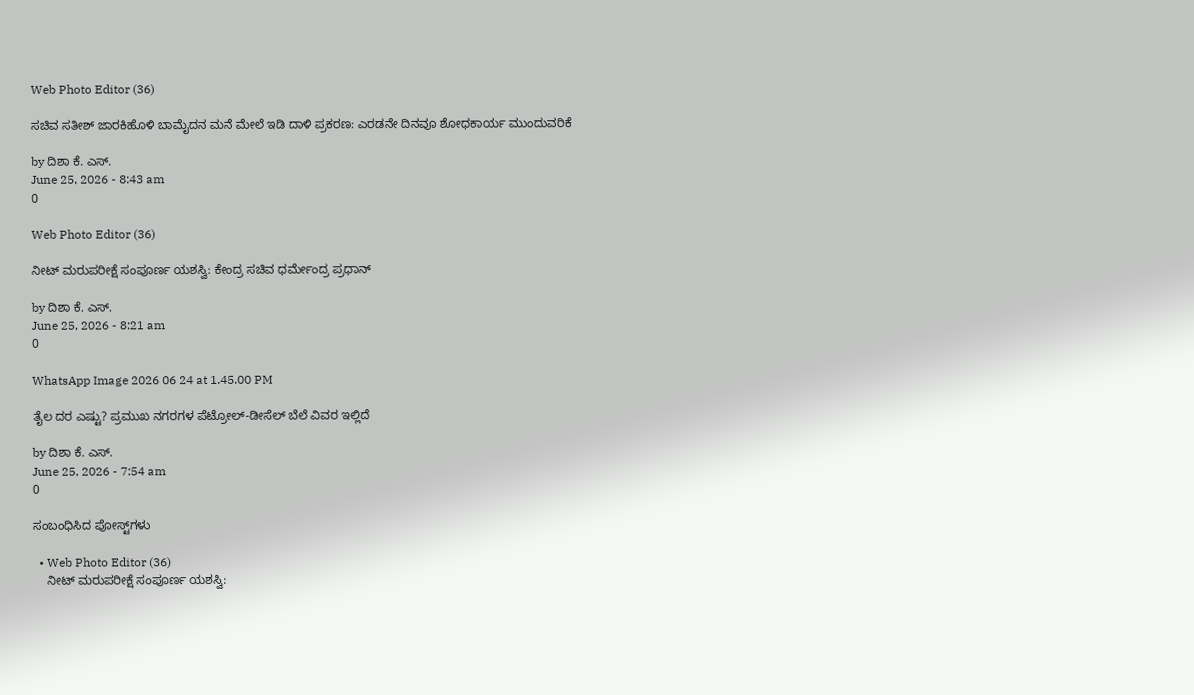Web Photo Editor (36)

ಸಚಿವ ಸತೀಶ್ ಜಾರಕಿಹೊಳಿ‌ ಬಾಮೈದನ ಮನೆ ಮೇಲೆ‌ ಇಡಿ ದಾಳಿ ಪ್ರಕರಣ: ಎರಡನೇ ದಿನವೂ ಶೋಧಕಾರ್ಯ ಮುಂದುವರಿಕೆ

by ದಿಶಾ ಕೆ. ಎಸ್.
June 25, 2026 - 8:43 am
0

Web Photo Editor (36)

ನೀಟ್ ಮರುಪರೀಕ್ಷೆ ಸಂಪೂರ್ಣ ಯಶಸ್ವಿ: ಕೇಂದ್ರ ಸಚಿವ ಧರ್ಮೇಂದ್ರ ಪ್ರಧಾನ್

by ದಿಶಾ ಕೆ. ಎಸ್.
June 25, 2026 - 8:21 am
0

WhatsApp Image 2026 06 24 at 1.45.00 PM

ತೈಲ ದರ ಎಷ್ಟು? ಪ್ರಮುಖ ನಗರಗಳ ಪೆಟ್ರೋಲ್-ಡೀಸೆಲ್ ಬೆಲೆ ವಿವರ ಇಲ್ಲಿದೆ

by ದಿಶಾ ಕೆ. ಎಸ್.
June 25, 2026 - 7:54 am
0

ಸಂಬಂಧಿಸಿದ ಪೋಸ್ಟ್‌ಗಳು

  • Web Photo Editor (36)
    ನೀಟ್ ಮರುಪರೀಕ್ಷೆ ಸಂಪೂರ್ಣ ಯಶಸ್ವಿ: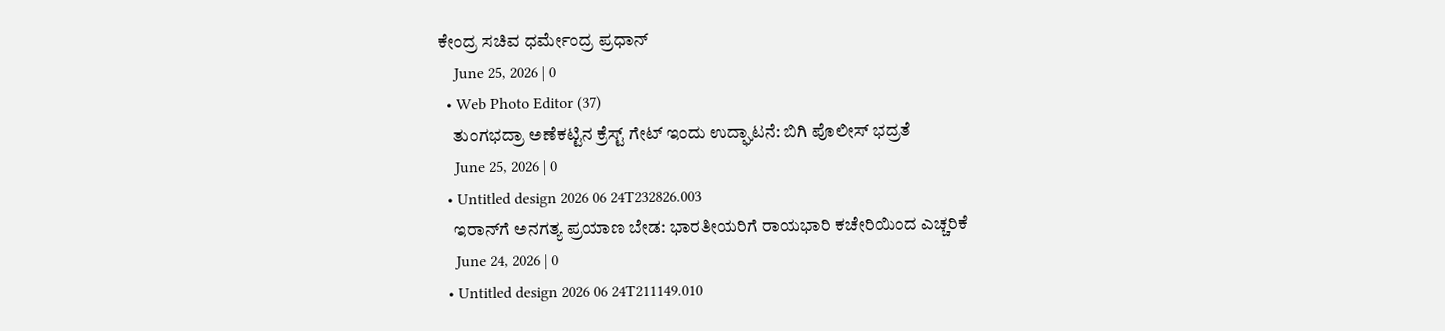ಕೇಂದ್ರ ಸಚಿವ ಧರ್ಮೇಂದ್ರ ಪ್ರಧಾನ್
    June 25, 2026 | 0
  • Web Photo Editor (37)
    ತುಂಗಭದ್ರಾ ಅಣೆಕಟ್ಟಿನ ಕ್ರೆಸ್ಟ್ ಗೇಟ್ ಇಂದು ಉದ್ಘಾಟನೆ: ಬಿಗಿ ಪೊಲೀಸ್ ಭದ್ರತೆ
    June 25, 2026 | 0
  • Untitled design 2026 06 24T232826.003
    ಇರಾನ್‌ಗೆ ಅನಗತ್ಯ ಪ್ರಯಾಣ ಬೇಡ: ಭಾರತೀಯರಿಗೆ ರಾಯಭಾರಿ ಕಚೇರಿಯಿಂದ ಎಚ್ಚರಿಕೆ
    June 24, 2026 | 0
  • Untitled design 2026 06 24T211149.010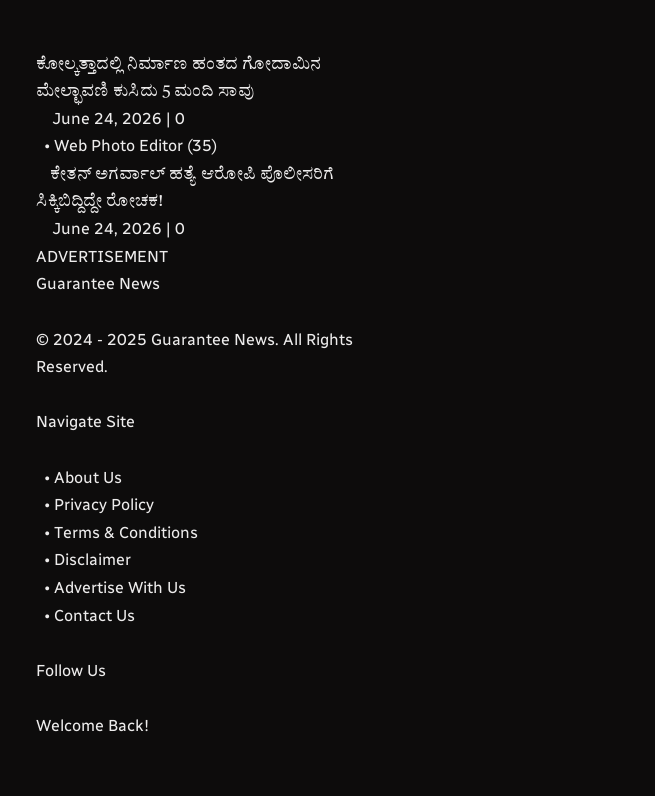ಕೋಲ್ಕತ್ತಾದಲ್ಲಿ ನಿರ್ಮಾಣ ಹಂತದ ಗೋದಾಮಿನ ಮೇಲ್ಛಾವಣಿ ಕುಸಿದು 5 ಮಂದಿ ಸಾವು
    June 24, 2026 | 0
  • Web Photo Editor (35)
    ಕೇತನ್ ಅಗರ್ವಾಲ್ ಹತ್ಯೆ ಆರೋಪಿ ಪೊಲೀಸರಿಗೆ ಸಿಕ್ಕಿಬಿದ್ದಿದ್ದೇ ರೋಚಕ!
    June 24, 2026 | 0
ADVERTISEMENT
Guarantee News

© 2024 - 2025 Guarantee News. All Rights Reserved.

Navigate Site

  • About Us
  • Privacy Policy
  • Terms & Conditions
  • Disclaimer
  • Advertise With Us
  • Contact Us

Follow Us

Welcome Back!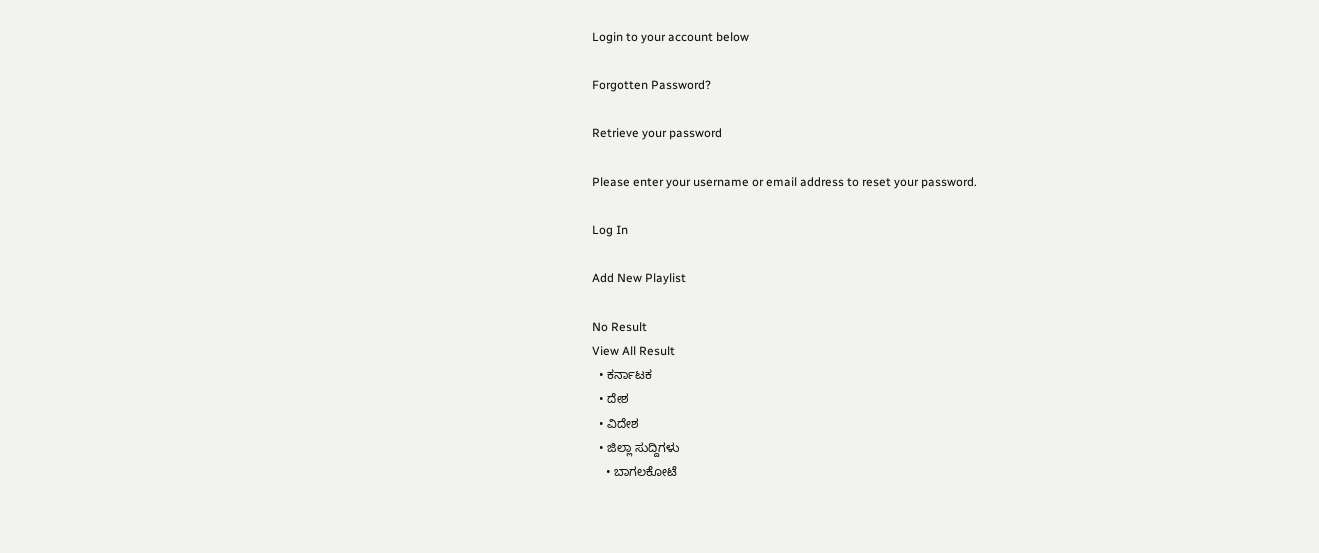Login to your account below

Forgotten Password?

Retrieve your password

Please enter your username or email address to reset your password.

Log In

Add New Playlist

No Result
View All Result
  • ಕರ್ನಾಟಕ
  • ದೇಶ
  • ವಿದೇಶ
  • ಜಿಲ್ಲಾ ಸುದ್ದಿಗಳು
    • ಬಾಗಲಕೋಟೆ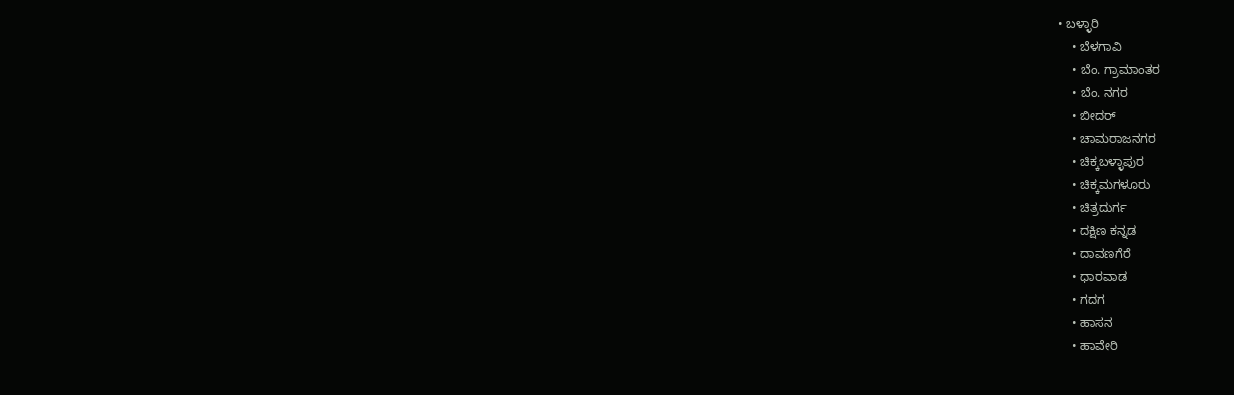• ಬಳ್ಳಾರಿ
    • ಬೆಳಗಾವಿ
    • ಬೆಂ. ಗ್ರಾಮಾಂತರ
    • ಬೆಂ. ನಗರ
    • ಬೀದರ್
    • ಚಾಮರಾಜನಗರ
    • ಚಿಕ್ಕಬಳ್ಳಾಪುರ
    • ಚಿಕ್ಕಮಗಳೂರು
    • ಚಿತ್ರದುರ್ಗ
    • ದಕ್ಷಿಣ ಕನ್ನಡ
    • ದಾವಣಗೆರೆ
    • ಧಾರವಾಡ
    • ಗದಗ
    • ಹಾಸನ
    • ಹಾವೇರಿ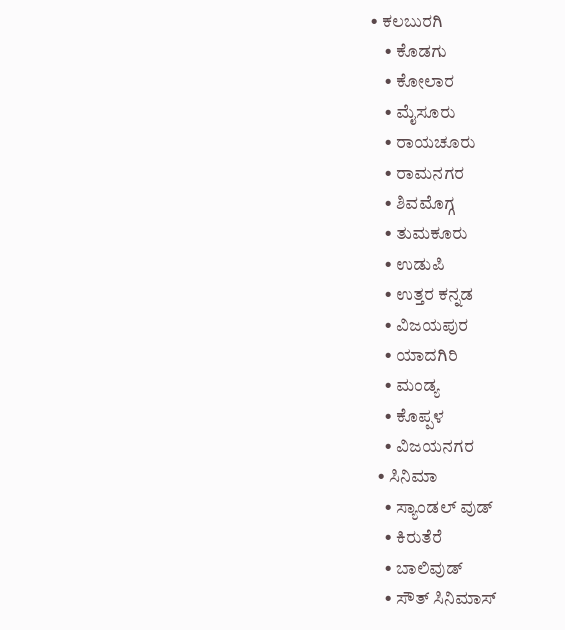• ಕಲಬುರಗಿ
    • ಕೊಡಗು
    • ಕೋಲಾರ
    • ಮೈಸೂರು
    • ರಾಯಚೂರು
    • ರಾಮನಗರ
    • ಶಿವಮೊಗ್ಗ
    • ತುಮಕೂರು
    • ಉಡುಪಿ
    • ಉತ್ತರ ಕನ್ನಡ
    • ವಿಜಯಪುರ
    • ಯಾದಗಿರಿ
    • ಮಂಡ್ಯ
    • ಕೊಪ್ಪಳ
    • ವಿಜಯನಗರ
  • ಸಿನಿಮಾ
    • ಸ್ಯಾಂಡಲ್ ವುಡ್
    • ಕಿರುತೆರೆ
    • ಬಾಲಿವುಡ್
    • ಸೌತ್ ಸಿನಿಮಾಸ್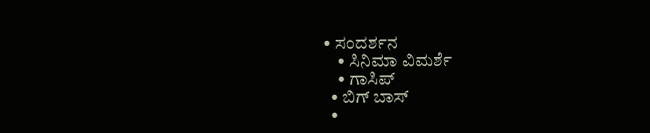• ಸಂದರ್ಶನ
    • ಸಿನಿಮಾ ವಿಮರ್ಶೆ
    • ಗಾಸಿಪ್
  • ಬಿಗ್ ಬಾಸ್
  •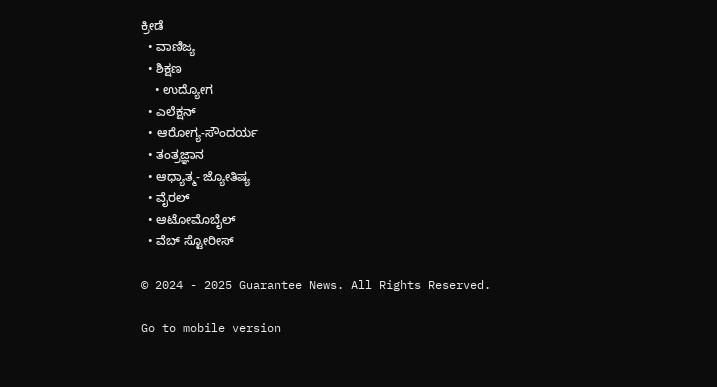ಕ್ರೀಡೆ
  • ವಾಣಿಜ್ಯ
  • ಶಿಕ್ಷಣ
    • ಉದ್ಯೋಗ
  • ಎಲೆಕ್ಷನ್
  • ಆರೋಗ್ಯ-ಸೌಂದರ್ಯ
  • ತಂತ್ರಜ್ಞಾನ
  • ಆಧ್ಯಾತ್ಮ- ಜ್ಯೋತಿಷ್ಯ
  • ವೈರಲ್
  • ಆಟೋಮೊಬೈಲ್
  • ವೆಬ್ ಸ್ಟೋರೀಸ್

© 2024 - 2025 Guarantee News. All Rights Reserved.

Go to mobile version